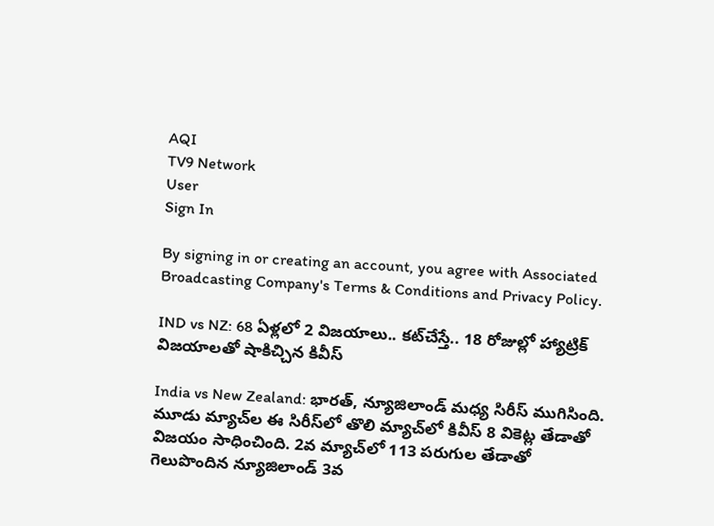AQI
TV9 Network
User
Sign In

By signing in or creating an account, you agree with Associated Broadcasting Company's Terms & Conditions and Privacy Policy.

IND vs NZ: 68 ఏళ్లలో 2 విజయాలు.. కట్‌చేస్తే.. 18 రోజుల్లో హ్యాట్రిక్ విజయాలతో షాకిచ్చిన కివీస్

India vs New Zealand: భారత్, న్యూజిలాండ్ మధ్య సిరీస్ ముగిసింది. మూడు మ్యాచ్‌ల ఈ సిరీస్‌లో తొలి మ్యాచ్‌లో కివీస్ 8 వికెట్ల తేడాతో విజయం సాధించింది. 2వ మ్యాచ్‌లో 113 పరుగుల తేడాతో గెలుపొందిన న్యూజిలాండ్ 3వ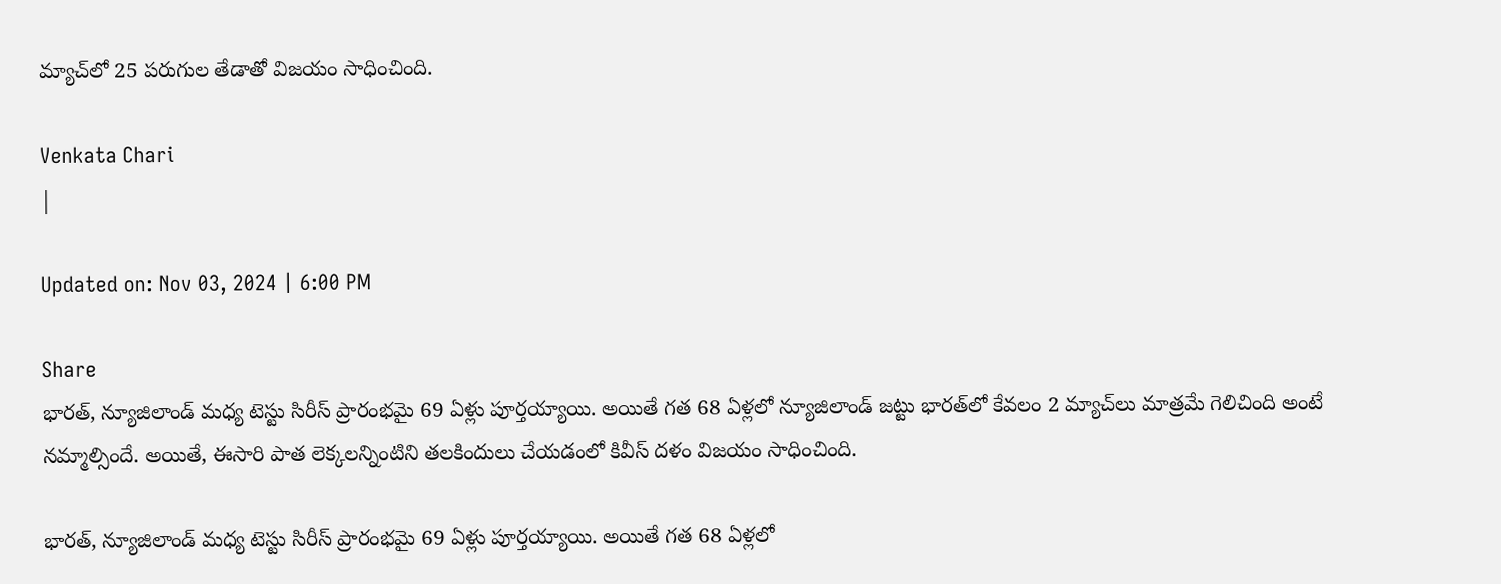మ్యాచ్‌లో 25 పరుగుల తేడాతో విజయం సాధించింది.

Venkata Chari
|

Updated on: Nov 03, 2024 | 6:00 PM

Share
భారత్, న్యూజిలాండ్ మధ్య టెస్టు సిరీస్ ప్రారంభమై 69 ఏళ్లు పూర్తయ్యాయి. అయితే గత 68 ఏళ్లలో న్యూజిలాండ్ జట్టు భారత్‌లో కేవలం 2 మ్యాచ్‌లు మాత్రమే గెలిచింది అంటే నమ్మాల్సిందే. అయితే, ఈసారి పాత లెక్కలన్నింటిని తలకిందులు చేయడంలో కివీస్ దళం విజయం సాధించింది.

భారత్, న్యూజిలాండ్ మధ్య టెస్టు సిరీస్ ప్రారంభమై 69 ఏళ్లు పూర్తయ్యాయి. అయితే గత 68 ఏళ్లలో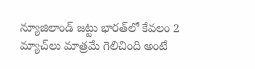న్యూజిలాండ్ జట్టు భారత్‌లో కేవలం 2 మ్యాచ్‌లు మాత్రమే గెలిచింది అంటే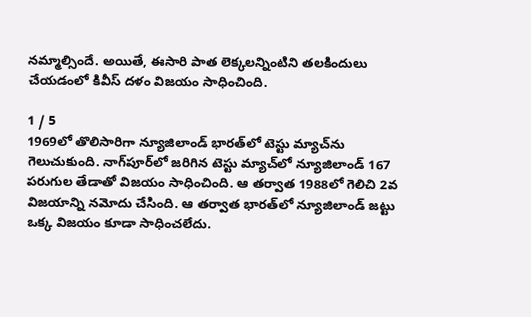నమ్మాల్సిందే. అయితే, ఈసారి పాత లెక్కలన్నింటిని తలకిందులు చేయడంలో కివీస్ దళం విజయం సాధించింది.

1 / 5
1969లో తొలిసారిగా న్యూజిలాండ్ భారత్‌లో టెస్టు మ్యాచ్‌ను గెలుచుకుంది. నాగ్‌పూర్‌లో జరిగిన టెస్టు మ్యాచ్‌లో న్యూజిలాండ్ 167 పరుగుల తేడాతో విజయం సాధించింది. ఆ తర్వాత 1988లో గెలిచి 2వ విజయాన్ని నమోదు చేసింది. ఆ తర్వాత భారత్‌లో న్యూజిలాండ్ జట్టు ఒక్క విజయం కూడా సాధించలేదు.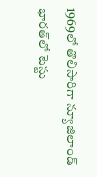1969లో తొలిసారిగా న్యూజిలాండ్ భారత్‌లో టెస్టు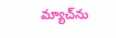మ్యాచ్‌ను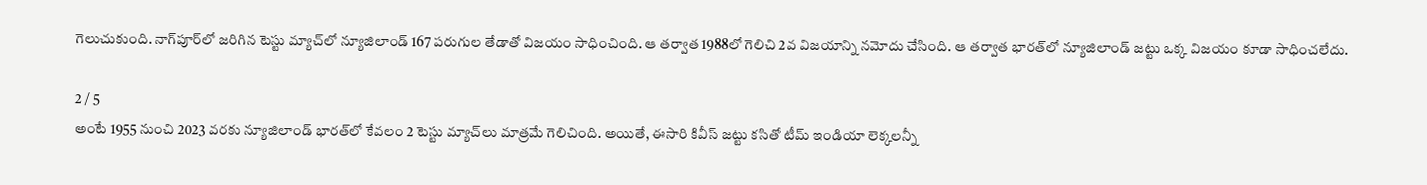గెలుచుకుంది. నాగ్‌పూర్‌లో జరిగిన టెస్టు మ్యాచ్‌లో న్యూజిలాండ్ 167 పరుగుల తేడాతో విజయం సాధించింది. ఆ తర్వాత 1988లో గెలిచి 2వ విజయాన్ని నమోదు చేసింది. ఆ తర్వాత భారత్‌లో న్యూజిలాండ్ జట్టు ఒక్క విజయం కూడా సాధించలేదు.

2 / 5
అంటే 1955 నుంచి 2023 వరకు న్యూజిలాండ్ భారత్‌లో కేవలం 2 టెస్టు మ్యాచ్‌లు మాత్రమే గెలిచింది. అయితే, ఈసారి కివీస్ జట్టు కసితో టీమ్ ఇండియా లెక్కలన్నీ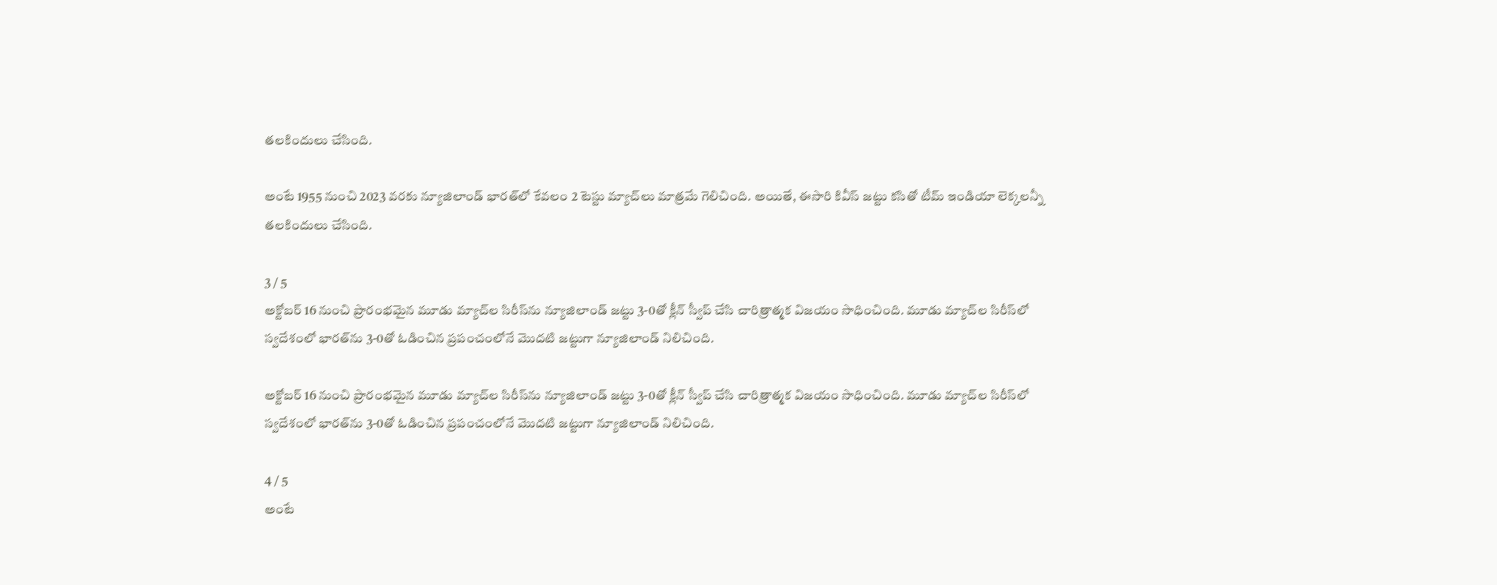తలకిందులు చేసింది.

అంటే 1955 నుంచి 2023 వరకు న్యూజిలాండ్ భారత్‌లో కేవలం 2 టెస్టు మ్యాచ్‌లు మాత్రమే గెలిచింది. అయితే, ఈసారి కివీస్ జట్టు కసితో టీమ్ ఇండియా లెక్కలన్నీ తలకిందులు చేసింది.

3 / 5
అక్టోబర్ 16 నుంచి ప్రారంభమైన మూడు మ్యాచ్‌ల సిరీస్‌ను న్యూజిలాండ్ జట్టు 3-0తో క్లీన్ స్వీప్ చేసి చారిత్రాత్మక విజయం సాధించింది. మూడు మ్యాచ్‌ల సిరీస్‌లో స్వదేశంలో భారత్‌ను 3-0తో ఓడించిన ప్రపంచంలోనే మొదటి జట్టుగా న్యూజిలాండ్ నిలిచింది.

అక్టోబర్ 16 నుంచి ప్రారంభమైన మూడు మ్యాచ్‌ల సిరీస్‌ను న్యూజిలాండ్ జట్టు 3-0తో క్లీన్ స్వీప్ చేసి చారిత్రాత్మక విజయం సాధించింది. మూడు మ్యాచ్‌ల సిరీస్‌లో స్వదేశంలో భారత్‌ను 3-0తో ఓడించిన ప్రపంచంలోనే మొదటి జట్టుగా న్యూజిలాండ్ నిలిచింది.

4 / 5
అంటే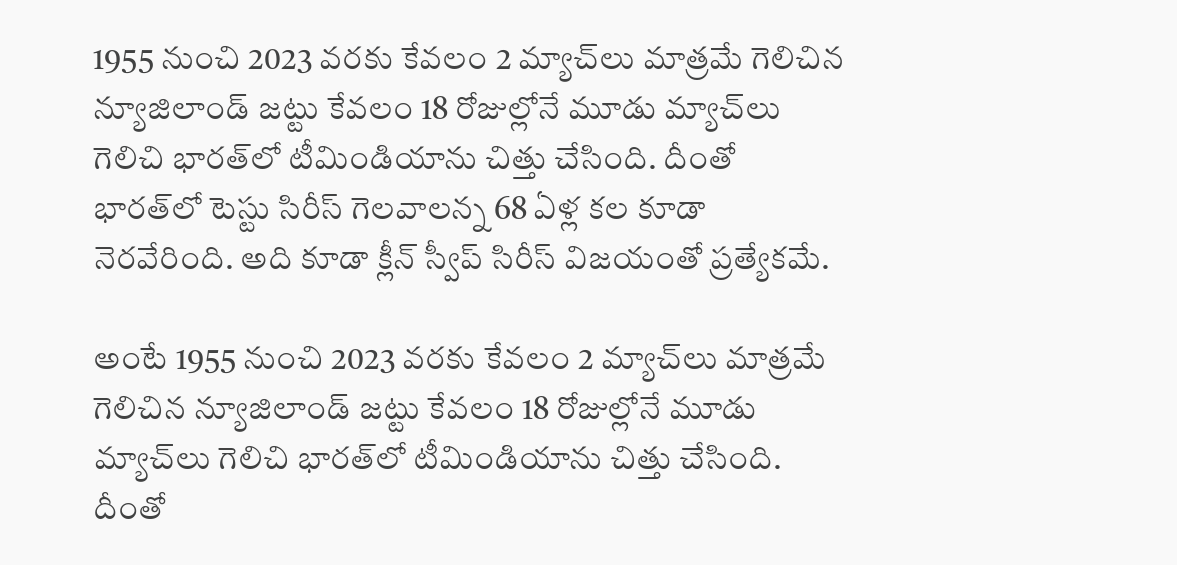1955 నుంచి 2023 వరకు కేవలం 2 మ్యాచ్‌లు మాత్రమే గెలిచిన న్యూజిలాండ్ జట్టు కేవలం 18 రోజుల్లోనే మూడు మ్యాచ్‌లు గెలిచి భారత్‌లో టీమిండియాను చిత్తు చేసింది. దీంతో భారత్‌లో టెస్టు సిరీస్‌ గెలవాలన్న 68 ఏళ్ల కల కూడా నెరవేరింది. అది కూడా క్లీన్ స్వీప్ సిరీస్ విజయంతో ప్రత్యేకమే.

అంటే 1955 నుంచి 2023 వరకు కేవలం 2 మ్యాచ్‌లు మాత్రమే గెలిచిన న్యూజిలాండ్ జట్టు కేవలం 18 రోజుల్లోనే మూడు మ్యాచ్‌లు గెలిచి భారత్‌లో టీమిండియాను చిత్తు చేసింది. దీంతో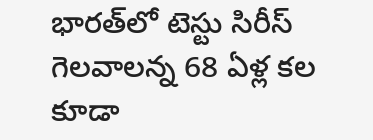భారత్‌లో టెస్టు సిరీస్‌ గెలవాలన్న 68 ఏళ్ల కల కూడా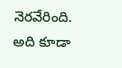నెరవేరింది. అది కూడా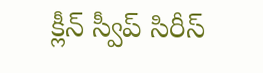క్లీన్ స్వీప్ సిరీస్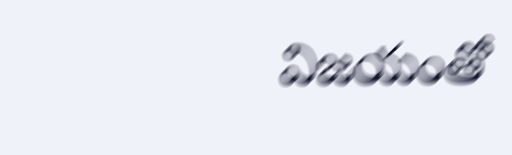విజయంతో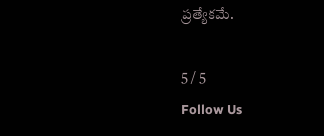ప్రత్యేకమే.

5 / 5
Follow Us